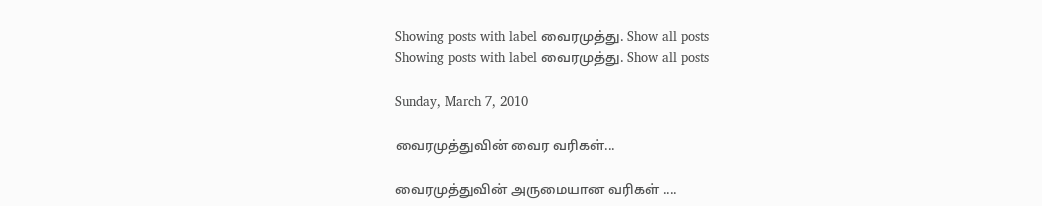Showing posts with label வைரமுத்து. Show all posts
Showing posts with label வைரமுத்து. Show all posts

Sunday, March 7, 2010

வைரமுத்துவின் வைர வரிகள்...

வைரமுத்துவின் அருமையான வரிகள் ....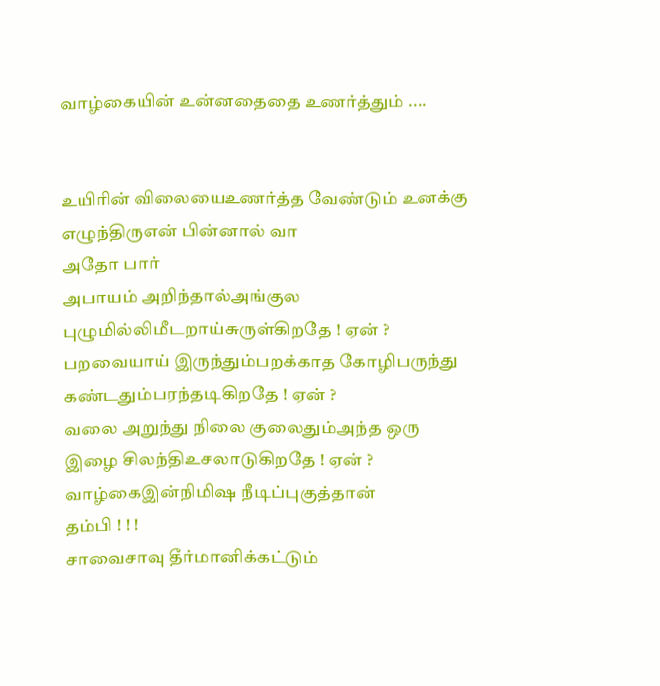வாழ்கையின் உன்னதைதை உணர்த்தும் ....


உயிரின் விலையைஉணர்த்த வேண்டும் உனக்கு
எழுந்திருஎன் பின்னால் வா
அதோ பார்
அபாயம் அறிந்தால்அங்குல புழுமில்லிமீடறாய்சுருள்கிறதே ! ஏன் ?
பறவையாய் இருந்தும்பறக்காத கோழிபருந்து கண்டதும்பரந்தடிகிறதே ! ஏன் ?
வலை அறுந்து நிலை குலைதும்அந்த ஒரு இழை சிலந்திஉசலாடுகிறதே ! ஏன் ?
வாழ்கைஇன்நிமிஷ நீடிப்புகுத்தான்
தம்பி ! ! !
சாவைசாவு தீர்மானிக்கட்டும்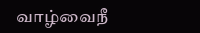வாழ்வைநீ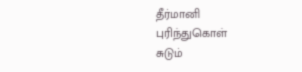தீர்மானி
புரிந்துகொள்
சுடும்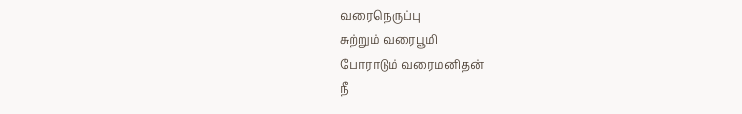வரைநெருப்பு
சுற்றும் வரைபூமி
போராடும் வரைமனிதன்
நீ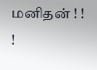மனிதன் ! ! !